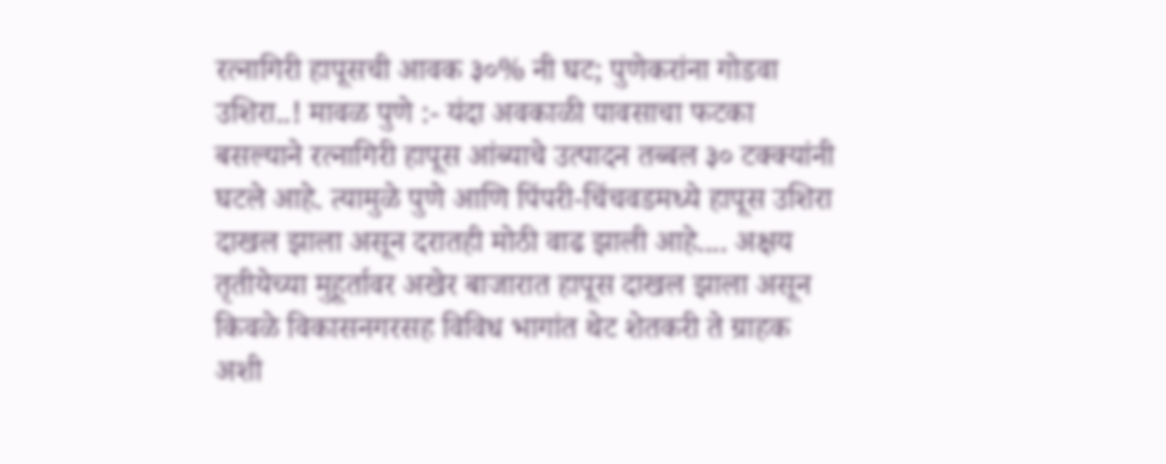रत्नागिरी हापूसची आवक ३०% नी घट; पुणेकरांना गोडवा उशिरा..! मावळ पुणे :- यंदा अवकाळी पावसाचा फटका बसल्याने रत्नागिरी हापूस आंब्याचे उत्पादन तब्बल ३० टक्क्यांनी घटले आहे. त्यामुळे पुणे आणि पिंपरी-चिंचवडमध्ये हापूस उशिरा दाखल झाला असून दरातही मोठी वाढ झाली आहे.... अक्षय तृतीयेच्या मुहूर्तावर अखेर बाजारात हापूस दाखल झाला असून किवळे विकासनगरसह विविध भागांत थेट शेतकरी ते ग्राहक अशी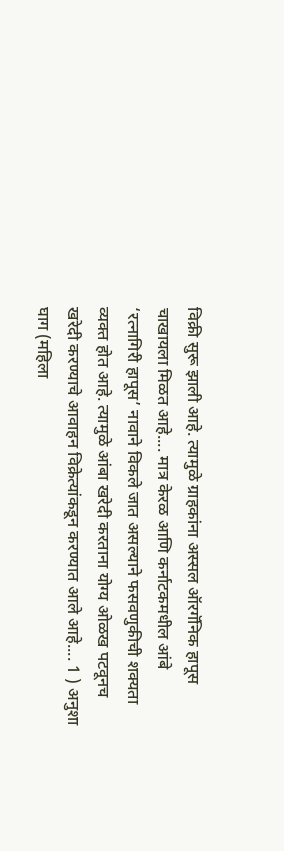विक्री सुरू झाली आहे. त्यामुळे ग्राहकांना अस्सल ऑरगॅनिक हापूस चाखायला मिळत आहे.... मात्र केरळ आणि कर्नाटकमधील आंबे ‘रत्नागिरी हापूस’ नावाने विकले जात असल्याने फसवणुकीची शक्यता व्यक्त होत आहे. त्यामुळे आंबा खरेदी करताना योग्य ओळख पटवूनच खरेदी करण्याचे आवाहन विक्रेत्यांकडून करण्यात आले आहे.... 1 ) अनुशा घाग (महिला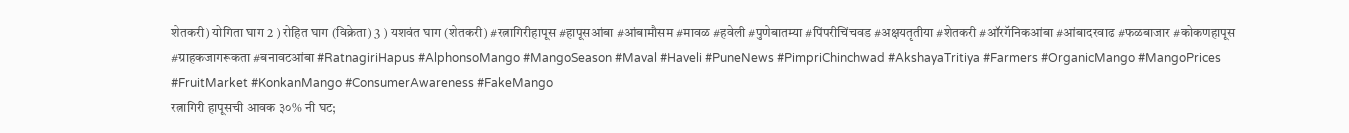शेतकरी) योगिता घाग 2 ) रोहित घाग (विक्रेता) 3 ) यशवंत घाग (शेतकरी) #रत्नागिरीहापूस #हापूसआंबा #आंबामौसम #मावळ #हवेली #पुणेबातम्या #पिंपरीचिंचवड #अक्षयतृतीया #शेतकरी #ऑरगॅनिकआंबा #आंबादरवाढ #फळबाजार #कोकणहापूस #ग्राहकजागरूकता #बनावटआंबा #RatnagiriHapus #AlphonsoMango #MangoSeason #Maval #Haveli #PuneNews #PimpriChinchwad #AkshayaTritiya #Farmers #OrganicMango #MangoPrices #FruitMarket #KonkanMango #ConsumerAwareness #FakeMango
रत्नागिरी हापूसची आवक ३०% नी घट;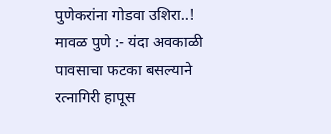पुणेकरांना गोडवा उशिरा..! मावळ पुणे :- यंदा अवकाळी पावसाचा फटका बसल्याने रत्नागिरी हापूस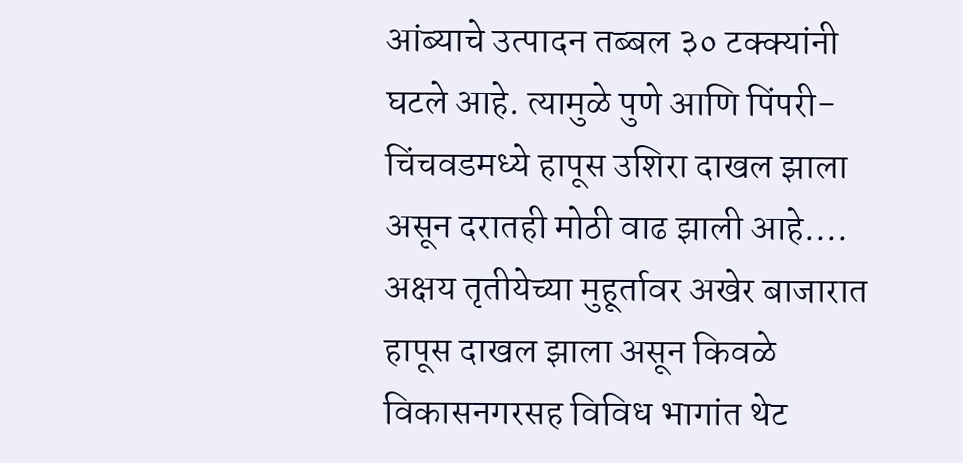आंब्याचे उत्पादन तब्बल ३० टक्क्यांनी घटले आहे. त्यामुळे पुणे आणि पिंपरी-चिंचवडमध्ये हापूस उशिरा दाखल झाला असून दरातही मोठी वाढ झाली आहे.... अक्षय तृतीयेच्या मुहूर्तावर अखेर बाजारात हापूस दाखल झाला असून किवळे विकासनगरसह विविध भागांत थेट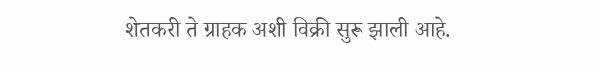शेतकरी ते ग्राहक अशी विक्री सुरू झाली आहे.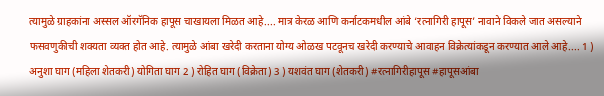त्यामुळे ग्राहकांना अस्सल ऑरगॅनिक हापूस चाखायला मिळत आहे.... मात्र केरळ आणि कर्नाटकमधील आंबे ‘रत्नागिरी हापूस’ नावाने विकले जात असल्याने फसवणुकीची शक्यता व्यक्त होत आहे. त्यामुळे आंबा खरेदी करताना योग्य ओळख पटवूनच खरेदी करण्याचे आवाहन विक्रेत्यांकडून करण्यात आले आहे.... 1 ) अनुशा घाग (महिला शेतकरी) योगिता घाग 2 ) रोहित घाग (विक्रेता) 3 ) यशवंत घाग (शेतकरी) #रत्नागिरीहापूस #हापूसआंबा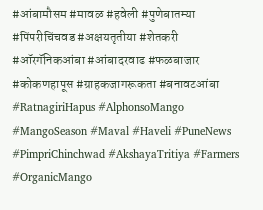#आंबामौसम #मावळ #हवेली #पुणेबातम्या #पिंपरीचिंचवड #अक्षयतृतीया #शेतकरी #ऑरगॅनिकआंबा #आंबादरवाढ #फळबाजार #कोकणहापूस #ग्राहकजागरूकता #बनावटआंबा #RatnagiriHapus #AlphonsoMango #MangoSeason #Maval #Haveli #PuneNews #PimpriChinchwad #AkshayaTritiya #Farmers #OrganicMango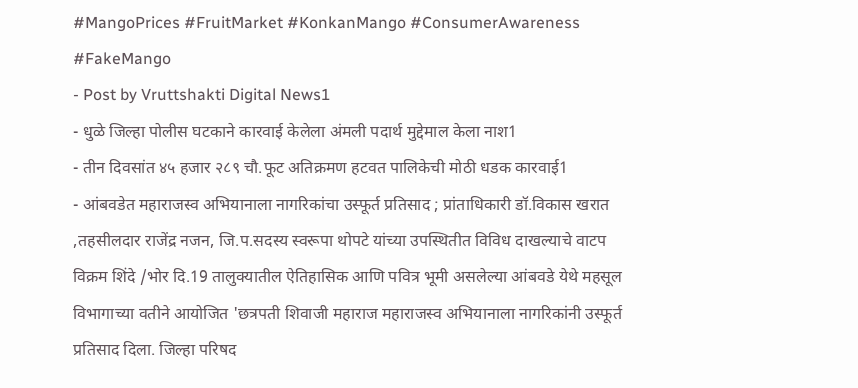#MangoPrices #FruitMarket #KonkanMango #ConsumerAwareness #FakeMango
- Post by Vruttshakti Digital News1
- धुळे जिल्हा पोलीस घटकाने कारवाई केलेला अंमली पदार्थ मुद्देमाल केला नाश1
- तीन दिवसांत ४५ हजार २८९ चौ.फूट अतिक्रमण हटवत पालिकेची मोठी धडक कारवाई1
- आंबवडेत महाराजस्व अभियानाला नागरिकांचा उस्फूर्त प्रतिसाद ; प्रांताधिकारी डॉ.विकास खरात ,तहसीलदार राजेंद्र नजन, जि.प.सदस्य स्वरूपा थोपटे यांच्या उपस्थितीत विविध दाखल्याचे वाटप विक्रम शिंदे /भोर दि.19 तालुक्यातील ऐतिहासिक आणि पवित्र भूमी असलेल्या आंबवडे येथे महसूल विभागाच्या वतीने आयोजित 'छत्रपती शिवाजी महाराज महाराजस्व अभियानाला नागरिकांनी उस्फूर्त प्रतिसाद दिला. जिल्हा परिषद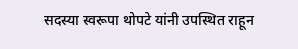सदस्या स्वरूपा थोपटे यांनी उपस्थित राहून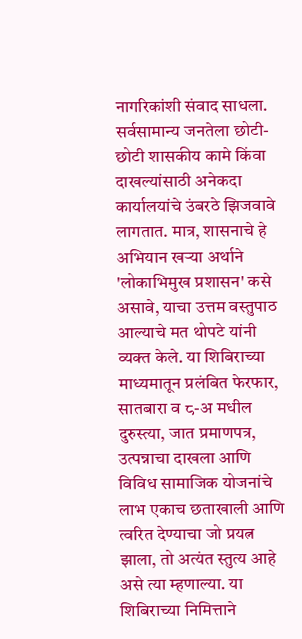नागरिकांशी संवाद साधला. सर्वसामान्य जनतेला छोटी-छोटी शासकीय कामे किंवा दाखल्यांसाठी अनेकदा कार्यालयांचे उंबरठे झिजवावे लागतात. मात्र, शासनाचे हे अभियान खऱ्या अर्थाने 'लोकाभिमुख प्रशासन' कसे असावे, याचा उत्तम वस्तुपाठ आल्याचे मत थोपटे यांनी व्यक्त केले. या शिबिराच्या माध्यमातून प्रलंबित फेरफार, सातबारा व ८-अ मधील दुरुस्त्या, जात प्रमाणपत्र, उत्पन्नाचा दाखला आणि विविध सामाजिक योजनांचे लाभ एकाच छताखाली आणि त्वरित देण्याचा जो प्रयत्न झाला, तो अत्यंत स्तुत्य आहे असे त्या म्हणाल्या. या शिबिराच्या निमित्ताने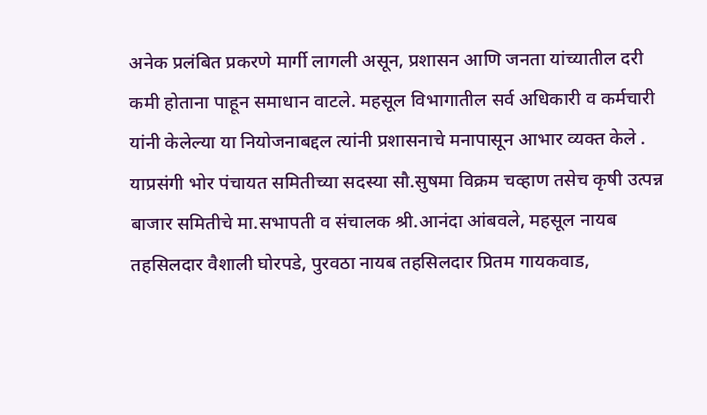अनेक प्रलंबित प्रकरणे मार्गी लागली असून, प्रशासन आणि जनता यांच्यातील दरी कमी होताना पाहून समाधान वाटले. महसूल विभागातील सर्व अधिकारी व कर्मचारी यांनी केलेल्या या नियोजनाबद्दल त्यांनी प्रशासनाचे मनापासून आभार व्यक्त केले . याप्रसंगी भोर पंचायत समितीच्या सदस्या सौ.सुषमा विक्रम चव्हाण तसेच कृषी उत्पन्न बाजार समितीचे मा.सभापती व संचालक श्री.आनंदा आंबवले, महसूल नायब तहसिलदार वैशाली घोरपडे, पुरवठा नायब तहसिलदार प्रितम गायकवाड,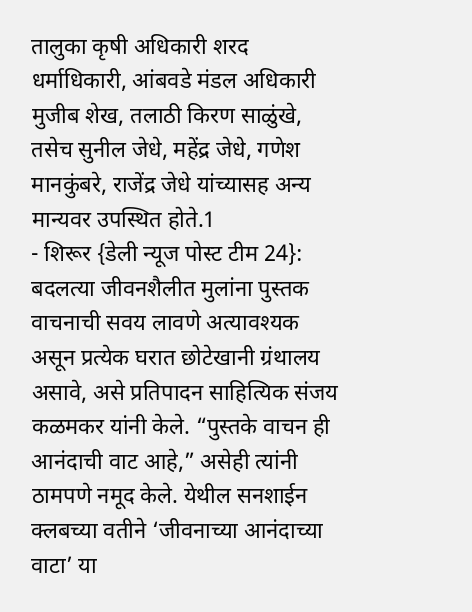तालुका कृषी अधिकारी शरद धर्माधिकारी, आंबवडे मंडल अधिकारी मुजीब शेख, तलाठी किरण साळुंखे, तसेच सुनील जेधे, महेंद्र जेधे, गणेश मानकुंबरे, राजेंद्र जेधे यांच्यासह अन्य मान्यवर उपस्थित होते.1
- शिरूर {डेली न्यूज पोस्ट टीम 24}: बदलत्या जीवनशैलीत मुलांना पुस्तक वाचनाची सवय लावणे अत्यावश्यक असून प्रत्येक घरात छोटेखानी ग्रंथालय असावे, असे प्रतिपादन साहित्यिक संजय कळमकर यांनी केले. “पुस्तके वाचन ही आनंदाची वाट आहे,” असेही त्यांनी ठामपणे नमूद केले. येथील सनशाईन क्लबच्या वतीने ‘जीवनाच्या आनंदाच्या वाटा’ या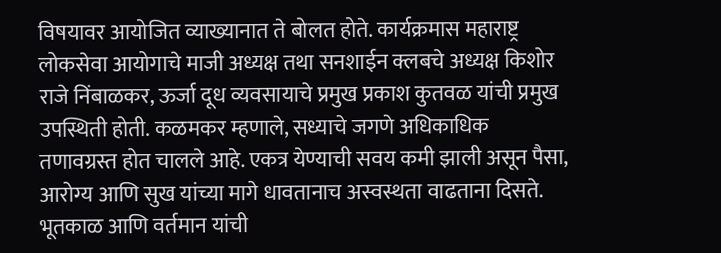विषयावर आयोजित व्याख्यानात ते बोलत होते. कार्यक्रमास महाराष्ट्र लोकसेवा आयोगाचे माजी अध्यक्ष तथा सनशाईन क्लबचे अध्यक्ष किशोर राजे निंबाळकर, ऊर्जा दूध व्यवसायाचे प्रमुख प्रकाश कुतवळ यांची प्रमुख उपस्थिती होती. कळमकर म्हणाले, सध्याचे जगणे अधिकाधिक तणावग्रस्त होत चालले आहे. एकत्र येण्याची सवय कमी झाली असून पैसा, आरोग्य आणि सुख यांच्या मागे धावतानाच अस्वस्थता वाढताना दिसते. भूतकाळ आणि वर्तमान यांची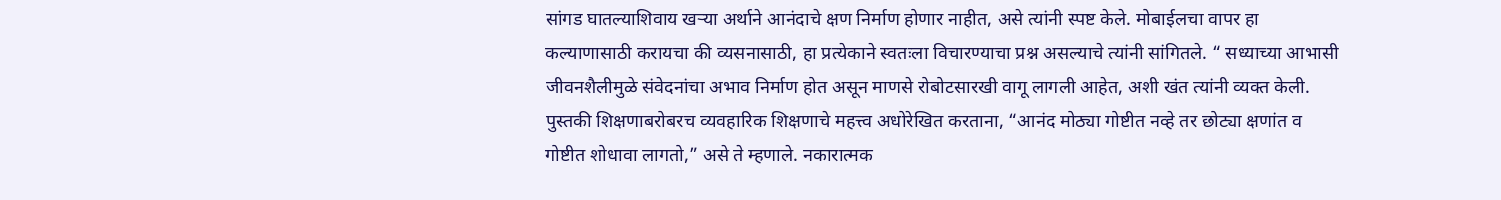सांगड घातल्याशिवाय खऱ्या अर्थाने आनंदाचे क्षण निर्माण होणार नाहीत, असे त्यांनी स्पष्ट केले. मोबाईलचा वापर हा कल्याणासाठी करायचा की व्यसनासाठी, हा प्रत्येकाने स्वतःला विचारण्याचा प्रश्न असल्याचे त्यांनी सांगितले. “ सध्याच्या आभासी जीवनशैलीमुळे संवेदनांचा अभाव निर्माण होत असून माणसे रोबोटसारखी वागू लागली आहेत, अशी खंत त्यांनी व्यक्त केली. पुस्तकी शिक्षणाबरोबरच व्यवहारिक शिक्षणाचे महत्त्व अधोरेखित करताना, “आनंद मोठ्या गोष्टीत नव्हे तर छोट्या क्षणांत व गोष्टीत शोधावा लागतो,” असे ते म्हणाले. नकारात्मक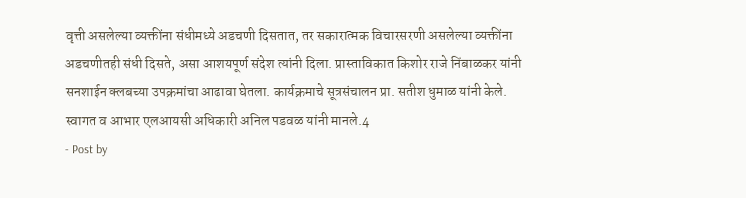वृत्ती असलेल्या व्यक्तींना संधीमध्ये अडचणी दिसतात, तर सकारात्मक विचारसरणी असलेल्या व्यक्तींना अडचणीतही संधी दिसते, असा आशयपूर्ण संदेश त्यांनी दिला. प्रास्ताविकात किशोर राजे निंबाळकर यांनी सनशाईन क्लबच्या उपक्रमांचा आढावा घेतला. कार्यक्रमाचे सूत्रसंचालन प्रा. सतीश धुमाळ यांनी केले. स्वागत व आभार एलआयसी अधिकारी अनिल पडवळ यांनी मानले.4
- Post by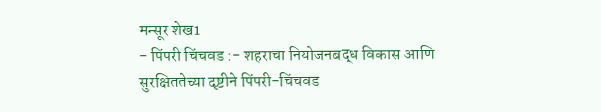मन्सूर शेख1
- पिंपरी चिंचवड :- शहराचा नियोजनबद्ध विकास आणि सुरक्षिततेच्या दृष्टीने पिंपरी-चिंचवड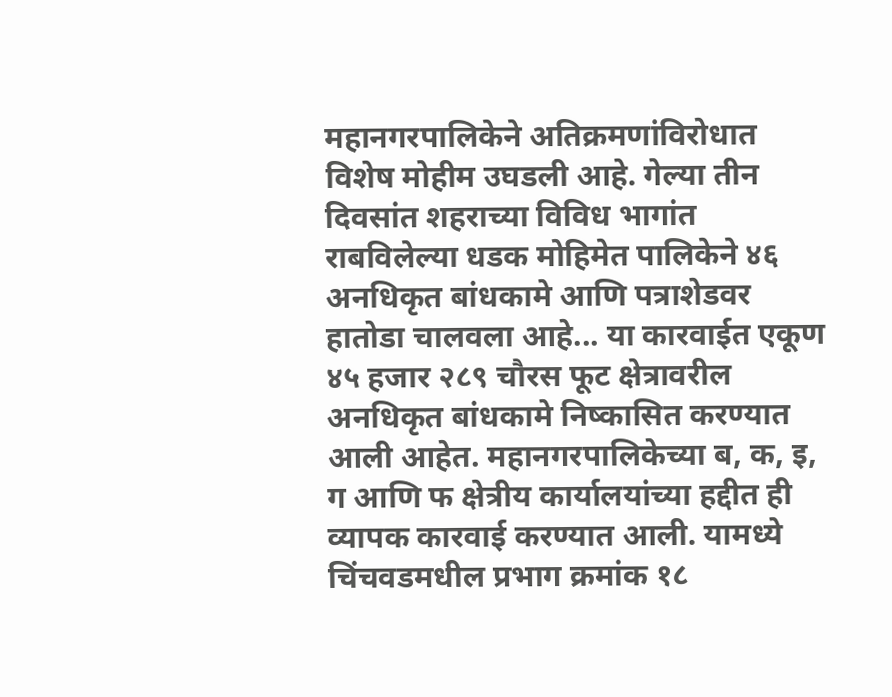महानगरपालिकेने अतिक्रमणांविरोधात विशेष मोहीम उघडली आहे. गेल्या तीन दिवसांत शहराच्या विविध भागांत राबविलेल्या धडक मोहिमेत पालिकेने ४६ अनधिकृत बांधकामे आणि पत्राशेडवर हातोडा चालवला आहे... या कारवाईत एकूण ४५ हजार २८९ चौरस फूट क्षेत्रावरील अनधिकृत बांधकामे निष्कासित करण्यात आली आहेत. महानगरपालिकेच्या ब, क, इ, ग आणि फ क्षेत्रीय कार्यालयांच्या हद्दीत ही व्यापक कारवाई करण्यात आली. यामध्ये चिंचवडमधील प्रभाग क्रमांक १८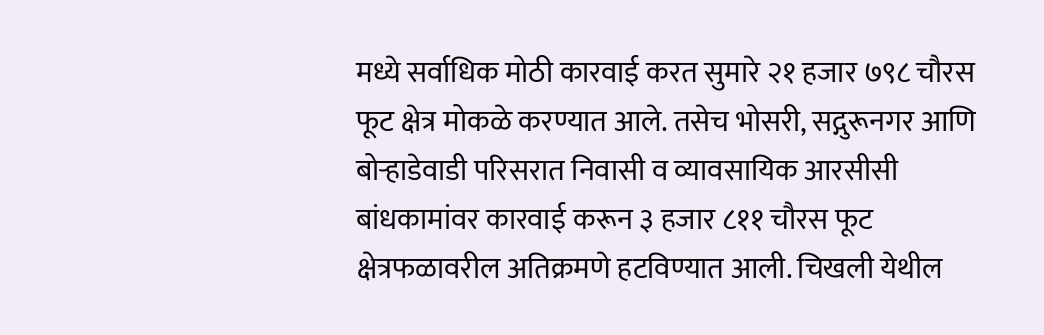मध्ये सर्वाधिक मोठी कारवाई करत सुमारे २१ हजार ७९८ चौरस फूट क्षेत्र मोकळे करण्यात आले. तसेच भोसरी, सद्गुरूनगर आणि बोऱ्हाडेवाडी परिसरात निवासी व व्यावसायिक आरसीसी बांधकामांवर कारवाई करून ३ हजार ८११ चौरस फूट क्षेत्रफळावरील अतिक्रमणे हटविण्यात आली. चिखली येथील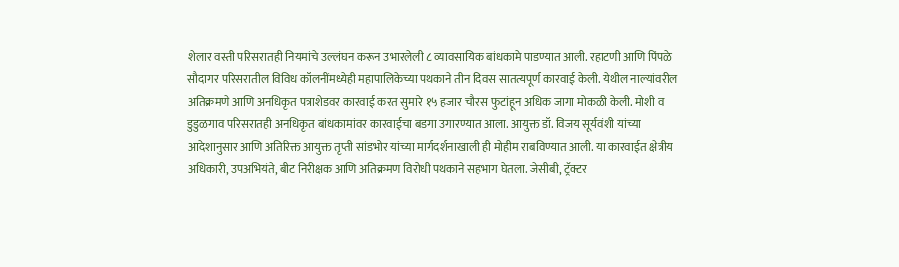शेलार वस्ती परिसरातही नियमांचे उल्लंघन करून उभारलेली ८ व्यावसायिक बांधकामे पाडण्यात आली. रहाटणी आणि पिंपळे सौदागर परिसरातील विविध कॉलनींमध्येही महापालिकेच्या पथकाने तीन दिवस सातत्यपूर्ण कारवाई केली. येथील नाल्यांवरील अतिक्रमणे आणि अनधिकृत पत्राशेडवर कारवाई करत सुमारे १५ हजार चौरस फुटांहून अधिक जागा मोकळी केली. मोशी व डुडुळगाव परिसरातही अनधिकृत बांधकामांवर कारवाईचा बडगा उगारण्यात आला. आयुक्त डॉ. विजय सूर्यवंशी यांच्या आदेशानुसार आणि अतिरिक्त आयुक्त तृप्ती सांडभोर यांच्या मार्गदर्शनाखाली ही मोहीम राबविण्यात आली. या कारवाईत क्षेत्रीय अधिकारी, उपअभियंते, बीट निरीक्षक आणि अतिक्रमण विरोधी पथकाने सहभाग घेतला. जेसीबी, ट्रॅक्टर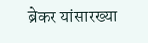ब्रेकर यांसारख्या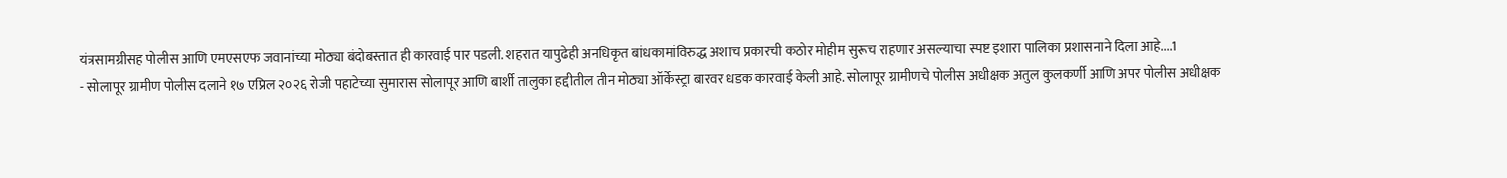यंत्रसामग्रीसह पोलीस आणि एमएसएफ जवानांच्या मोठ्या बंदोबस्तात ही कारवाई पार पडली. शहरात यापुढेही अनधिकृत बांधकामांविरुद्ध अशाच प्रकारची कठोर मोहीम सुरूच राहणार असल्याचा स्पष्ट इशारा पालिका प्रशासनाने दिला आहे....1
- सोलापूर ग्रामीण पोलीस दलाने १७ एप्रिल २०२६ रोजी पहाटेच्या सुमारास सोलापूर आणि बार्शी तालुका हद्दीतील तीन मोठ्या ऑर्केस्ट्रा बारवर धडक कारवाई केली आहे. सोलापूर ग्रामीणचे पोलीस अधीक्षक अतुल कुलकर्णी आणि अपर पोलीस अधीक्षक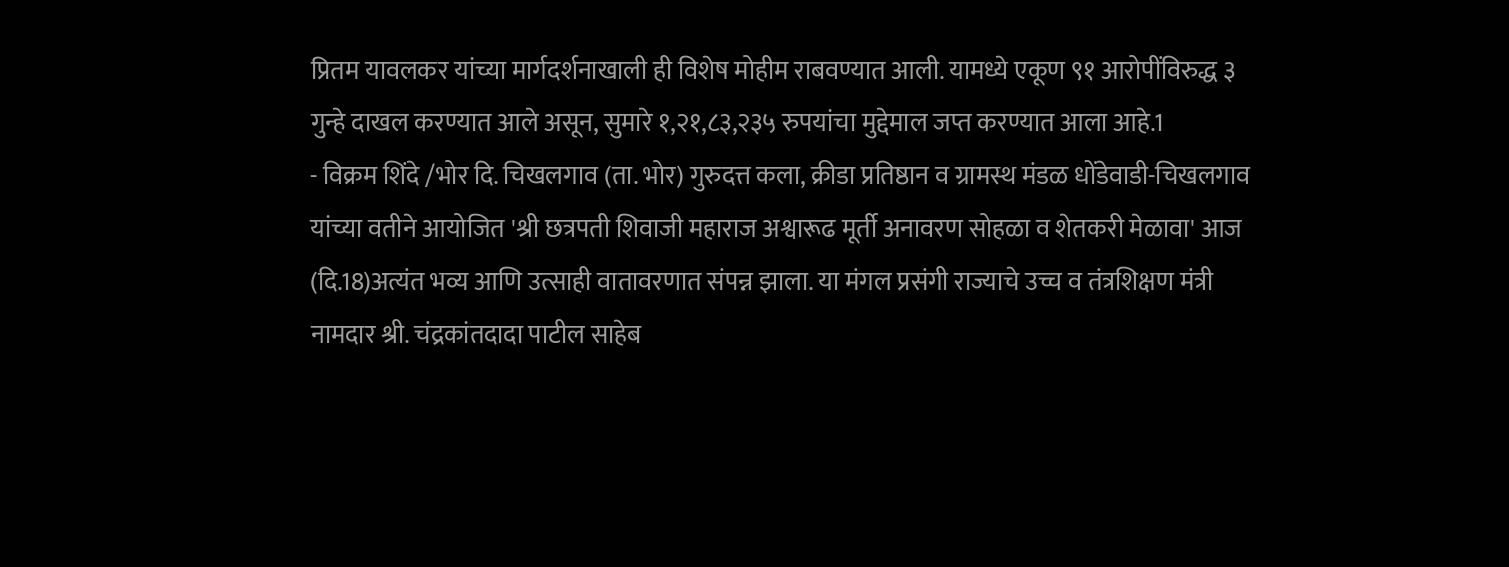प्रितम यावलकर यांच्या मार्गदर्शनाखाली ही विशेष मोहीम राबवण्यात आली. यामध्ये एकूण ९१ आरोपींविरुद्ध ३ गुन्हे दाखल करण्यात आले असून, सुमारे १,२१,८३,२३५ रुपयांचा मुद्देमाल जप्त करण्यात आला आहे.1
- विक्रम शिंदे /भोर दि. चिखलगाव (ता. भोर) गुरुदत्त कला, क्रीडा प्रतिष्ठान व ग्रामस्थ मंडळ धोंडेवाडी-चिखलगाव यांच्या वतीने आयोजित 'श्री छत्रपती शिवाजी महाराज अश्वारूढ मूर्ती अनावरण सोहळा व शेतकरी मेळावा' आज (दि.18)अत्यंत भव्य आणि उत्साही वातावरणात संपन्न झाला. या मंगल प्रसंगी राज्याचे उच्च व तंत्रशिक्षण मंत्री नामदार श्री. चंद्रकांतदादा पाटील साहेब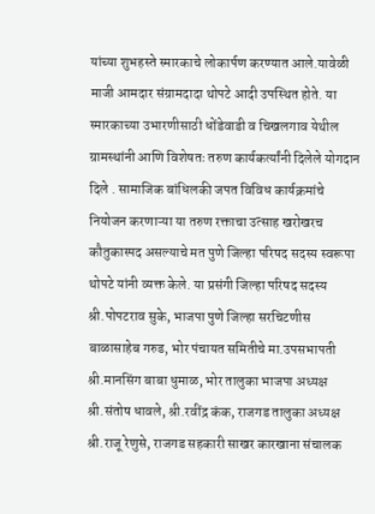यांच्या शुभहस्ते स्मारकाचे लोकार्पण करण्यात आले.यावेळी माजी आमदार संग्रामदादा थोपटे आदी उपस्थित होते. या स्मारकाच्या उभारणीसाठी धोंडेवाडी व चिखलगाव येथील ग्रामस्थांनी आणि विशेषतः तरुण कार्यकर्त्यांनी दिलेले योगदान दिले . सामाजिक बांधिलकी जपत विविध कार्यक्रमांचे नियोजन करणाऱ्या या तरुण रक्ताचा उत्साह खरोखरच कौतुकास्पद असल्याचे मत पुणे जिल्हा परिषद सदस्य स्वरूपा थोपटे यांनी व्यक्त केले. या प्रसंगी जिल्हा परिषद सदस्य श्री.पोपटराव सुके, भाजपा पुणे जिल्हा सरचिटणीस बाळासाहेब गरुड, भोर पंचायत समितीचे मा.उपसभापती श्री.मानसिंग बाबा धुमाळ, भोर तालुका भाजपा अध्यक्ष श्री.संतोष धावले, श्री.रवींद्र कंक, राजगड तालुका अध्यक्ष श्री.राजू रेणुसे, राजगड सहकारी साखर कारखाना संचालक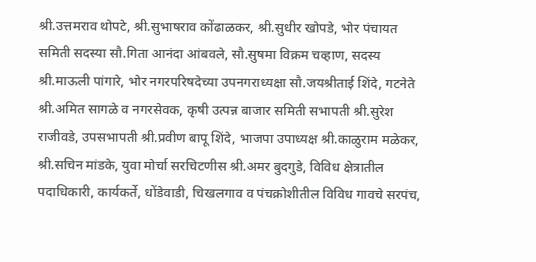श्री.उत्तमराव थोपटे, श्री.सुभाषराव कोंढाळकर, श्री.सुधीर खोपडे, भोर पंचायत समिती सदस्या सौ.गिता आनंदा आंबवले, सौ.सुषमा विक्रम चव्हाण, सदस्य श्री.माऊली पांगारे, भोर नगरपरिषदेच्या उपनगराध्यक्षा सौ.जयश्रीताई शिंदे, गटनेते श्री.अमित सागळे व नगरसेवक, कृषी उत्पन्न बाजार समिती सभापती श्री.सुरेश राजीवडे, उपसभापती श्री.प्रवीण बापू शिंदे, भाजपा उपाध्यक्ष श्री.काळुराम मळेकर, श्री.सचिन मांडके, युवा मोर्चा सरचिटणीस श्री.अमर बुदगुडे, विविध क्षेत्रातील पदाधिकारी, कार्यकर्ते, धोंडेवाडी, चिखलगाव व पंचक्रोशीतील विविध गावचे सरपंच,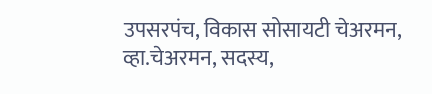उपसरपंच, विकास सोसायटी चेअरमन, व्हा.चेअरमन, सदस्य,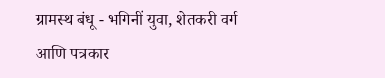ग्रामस्थ बंधू - भगिनीं युवा, शेतकरी वर्ग आणि पत्रकार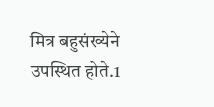मित्र बहुसंख्येने उपस्थित होते.1